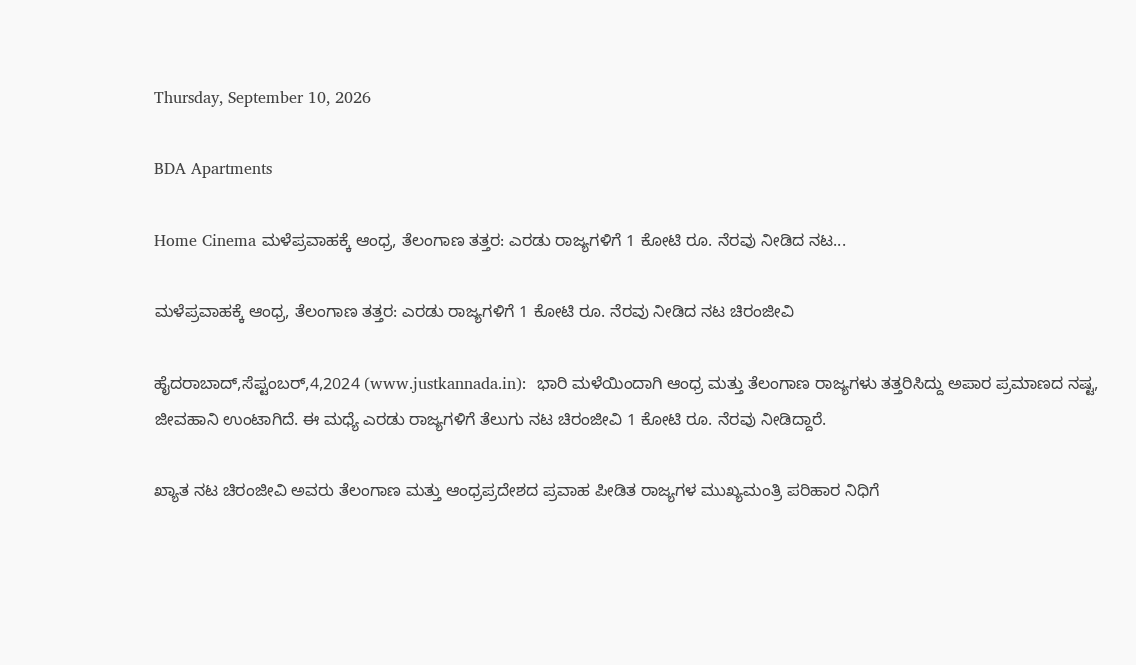Thursday, September 10, 2026

BDA Apartments

Home Cinema ಮಳೆಪ್ರವಾಹಕ್ಕೆ ಆಂಧ್ರ, ತೆಲಂಗಾಣ ತತ್ತರ: ಎರಡು ರಾಜ್ಯಗಳಿಗೆ 1 ಕೋಟಿ ರೂ. ನೆರವು ನೀಡಿದ ನಟ...

ಮಳೆಪ್ರವಾಹಕ್ಕೆ ಆಂಧ್ರ, ತೆಲಂಗಾಣ ತತ್ತರ: ಎರಡು ರಾಜ್ಯಗಳಿಗೆ 1 ಕೋಟಿ ರೂ. ನೆರವು ನೀಡಿದ ನಟ ಚಿರಂಜೀವಿ

ಹೈದರಾಬಾದ್,ಸೆಪ್ಟಂಬರ್,4,2024 (www.justkannada.in):  ಭಾರಿ ಮಳೆಯಿಂದಾಗಿ ಆಂಧ್ರ ಮತ್ತು ತೆಲಂಗಾಣ ರಾಜ್ಯಗಳು ತತ್ತರಿಸಿದ್ದು ಅಪಾರ ಪ್ರಮಾಣದ ನಷ್ಟ, ಜೀವಹಾನಿ ಉಂಟಾಗಿದೆ. ಈ ಮಧ್ಯೆ ಎರಡು ರಾಜ್ಯಗಳಿಗೆ ತೆಲುಗು ನಟ ಚಿರಂಜೀವಿ 1 ಕೋಟಿ ರೂ. ನೆರವು ನೀಡಿದ್ದಾರೆ.

ಖ್ಯಾತ ನಟ ಚಿರಂಜೀವಿ ಅವರು ತೆಲಂಗಾಣ ಮತ್ತು ಆಂಧ್ರಪ್ರದೇಶದ ಪ್ರವಾಹ ಪೀಡಿತ ರಾಜ್ಯಗಳ ಮುಖ್ಯಮಂತ್ರಿ ಪರಿಹಾರ ನಿಧಿಗೆ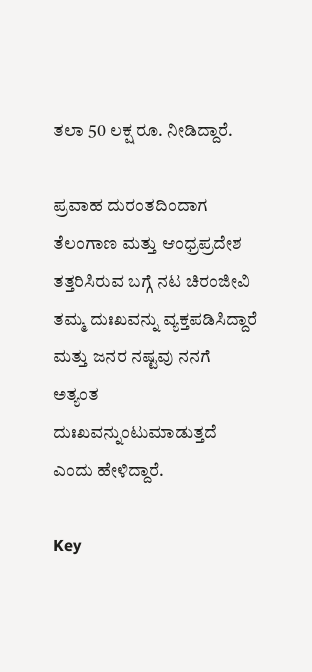ತಲಾ 50 ಲಕ್ಷ ರೂ. ನೀಡಿದ್ದಾರೆ.

ಪ್ರವಾಹ ದುರಂತದಿಂದಾಗ ತೆಲಂಗಾಣ ಮತ್ತು ಆಂಧ್ರಪ್ರದೇಶ ತತ್ತರಿಸಿರುವ ಬಗ್ಗೆ ನಟ ಚಿರಂಜೀವಿ ತಮ್ಮ ದುಃಖವನ್ನು ವ್ಯಕ್ತಪಡಿಸಿದ್ದಾರೆ ಮತ್ತು ಜನರ ನಷ್ಟವು ನನಗೆ ಅತ್ಯಂತ ದುಃಖವನ್ನುಂಟುಮಾಡುತ್ತದೆ ಎಂದು ಹೇಳಿದ್ದಾರೆ.

Key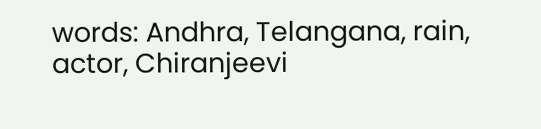words: Andhra, Telangana, rain, actor, Chiranjeevi